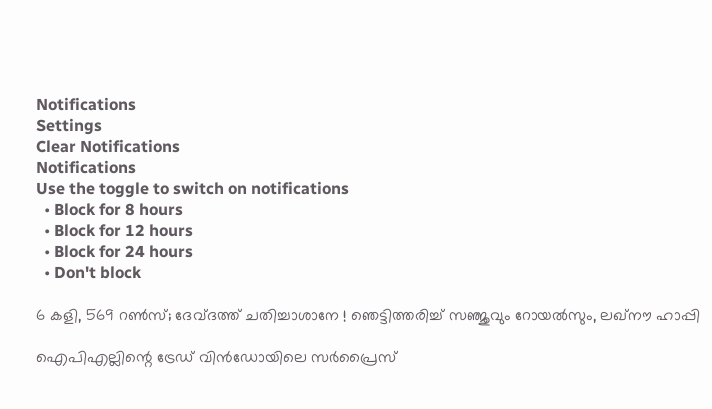Notifications
Settings
Clear Notifications
Notifications
Use the toggle to switch on notifications
  • Block for 8 hours
  • Block for 12 hours
  • Block for 24 hours
  • Don't block

6 കളി, 569 റണ്‍സ്; ദേവ്ദത്ത് ചതിച്ചാശാനേ ! ഞെട്ടിത്തരിച്ച് സഞ്ജുവും റോയല്‍സും, ലഖ്‌നൗ ഹാപ്പി

ഐപിഎല്ലിന്റെ ട്രേഡ് വിന്‍ഡോയിലെ സര്‍പ്രൈസ്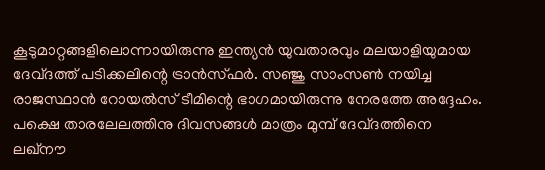കൂടുമാറ്റങ്ങളിലൊന്നായിരുന്നു ഇന്ത്യന്‍ യുവതാരവും മലയാളിയുമായ ദേവ്ദത്ത് പടിക്കലിന്റെ ട്രാന്‍സ്ഫര്‍. സഞ്ജു സാംസണ്‍ നയിച്ച രാജസ്ഥാന്‍ റോയല്‍സ് ടീമിന്റെ ഭാഗമായിരുന്നു നേരത്തേ അദ്ദേഹം. പക്ഷെ താരലേലത്തിനു ദിവസങ്ങള്‍ മാത്രം മുമ്പ് ദേവ്ദത്തിനെ ലഖ്‌നൗ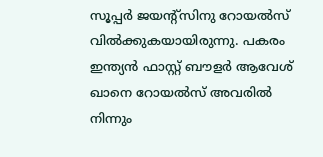സൂപ്പര്‍ ജയന്റ്‌സിനു റോയല്‍സ് വില്‍ക്കുകയായിരുന്നു. പകരം ഇന്ത്യന്‍ ഫാസ്റ്റ് ബൗളര്‍ ആവേശ് ഖാനെ റോയല്‍സ് അവരില്‍ നിന്നും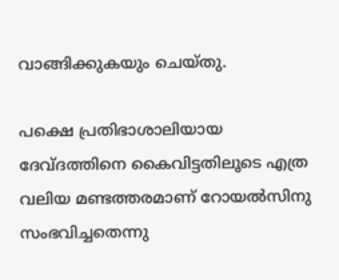വാങ്ങിക്കുകയും ചെയ്തു.

പക്ഷെ പ്രതിഭാശാലിയായ ദേവ്ദത്തിനെ കൈവിട്ടതിലൂടെ എത്ര വലിയ മണ്ടത്തരമാണ് റോയല്‍സിനു സംഭവിച്ചതെന്നു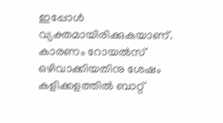ഇപ്പോള്‍ വ്യക്തമായിരിക്കുകയാണ്. കാരണം റോയല്‍സ് ഒഴിവാക്കിയതിനു ശേഷം കളിക്കളത്തില്‍ ബാറ്റ്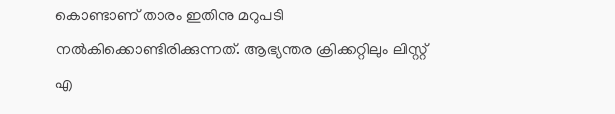കൊണ്ടാണ് താരം ഇതിനു മറുപടി നല്‍കിക്കൊണ്ടിരിക്കുന്നത്. ആഭ്യന്തര ക്രിക്കറ്റിലും ലിസ്റ്റ് എ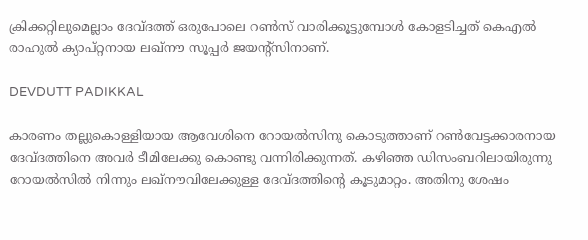ക്രിക്കറ്റിലുമെല്ലാം ദേവ്ദത്ത് ഒരുപോലെ റണ്‍സ് വാരിക്കൂട്ടുമ്പോള്‍ കോളടിച്ചത് കെഎല്‍ രാഹുല്‍ ക്യാപ്റ്റനായ ലഖ്‌നൗ സൂപ്പര്‍ ജയന്റ്‌സിനാണ്.

DEVDUTT PADIKKAL

കാരണം തല്ലുകൊള്ളിയായ ആവേശിനെ റോയല്‍സിനു കൊടുത്താണ് റണ്‍വേട്ടക്കാരനായ ദേവ്ദത്തിനെ അവര്‍ ടീമിലേക്കു കൊണ്ടു വന്നിരിക്കുന്നത്. കഴിഞ്ഞ ഡിസംബറിലായിരുന്നു റോയല്‍സില്‍ നിന്നും ലഖ്‌നൗവിലേക്കുള്ള ദേവ്ദത്തിന്റെ കൂടുമാറ്റം. അതിനു ശേഷം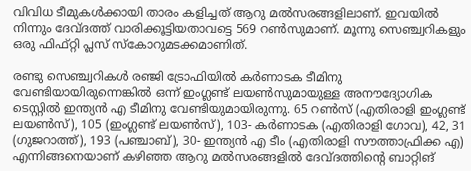വിവിധ ടീമുകള്‍ക്കായി താരം കളിച്ചത് ആറു മല്‍സരങ്ങളിലാണ്. ഇവയില്‍ നിന്നും ദേവ്ദത്ത് വാരിക്കൂട്ടിയതാവട്ടെ 569 റണ്‍സുമാണ്. മൂന്നു സെഞ്ച്വറികളും ഒരു ഫിഫ്റ്റി പ്ലസ് സ്‌കോറുമടക്കമാണിത്.

രണ്ടു സെഞ്ച്വറികള്‍ രഞ്ജി ട്രോഫിയില്‍ കര്‍ണാടക ടീമിനു വേണ്ടിയായിരുന്നെങ്കില്‍ ഒന്ന് ഇംഗ്ലണ്ട് ലയണ്‍സുമായുള്ള അനൗദ്യോഗിക ടെസ്റ്റില്‍ ഇന്ത്യന്‍ എ ടീമിനു വേണ്ടിയുമായിരുന്നു. 65 റണ്‍സ് (എതിരാളി ഇംഗ്ലണ്ട് ലയണ്‍സ്), 105 (ഇംഗ്ലണ്ട് ലയണ്‍സ്), 103- കര്‍ണാടക (എതിരാളി ഗോവ), 42, 31 (ഗുജറാത്ത്), 193 (പഞ്ചാബ്), 30- ഇന്ത്യന്‍ എ ടീം (എതിരാളി സൗത്താഫ്രിക്ക എ) എന്നിങ്ങനെയാണ് കഴിഞ്ഞ ആറു മല്‍സരങ്ങളില്‍ ദേവ്ദത്തിന്റെ ബാറ്റിങ്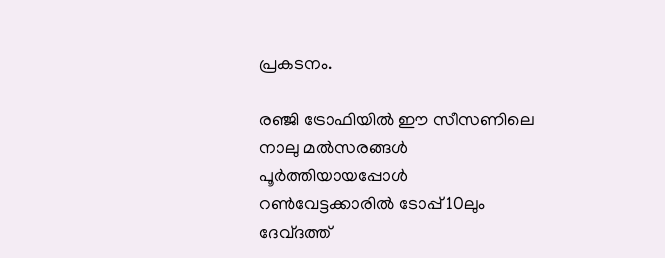പ്രകടനം.

രഞ്ജി ട്രോഫിയില്‍ ഈ സീസണിലെ നാലു മല്‍സരങ്ങള്‍ പൂര്‍ത്തിയായപ്പോള്‍ റണ്‍വേട്ടക്കാരില്‍ ടോപ്പ് 10ലും ദേവ്ദത്ത്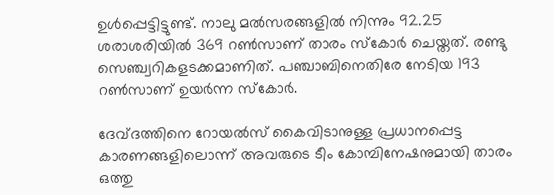ഉള്‍പ്പെട്ടിട്ടുണ്ട്. നാലു മല്‍സരങ്ങളില്‍ നിന്നും 92.25 ശരാശരിയില്‍ 369 റണ്‍സാണ് താരം സ്‌കോര്‍ ചെയ്തത്. രണ്ടു സെഞ്ച്വറികളടക്കമാണിത്. പഞ്ചാബിനെതിരേ നേടിയ 193 റണ്‍സാണ് ഉയര്‍ന്ന സ്‌കോര്‍.

ദേവ്ദത്തിനെ റോയല്‍സ് കൈവിടാനുള്ള പ്രധാനപ്പെട്ട കാരണങ്ങളിലൊന്ന് അവരുടെ ടീം കോമ്പിനേഷനുമായി താരം ഒത്തു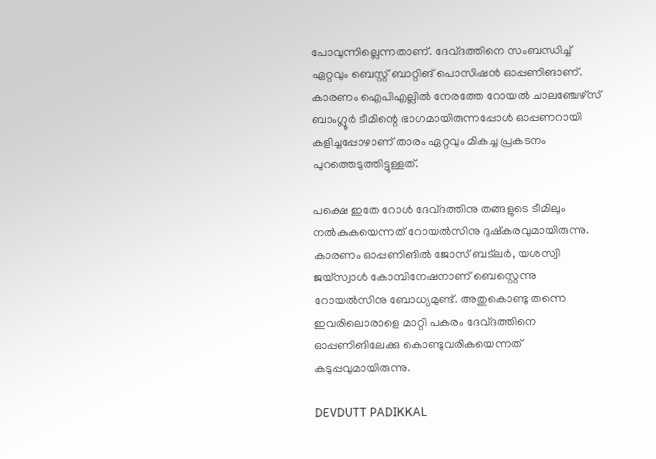പോവുന്നില്ലെന്നതാണ്. ദേവ്ദത്തിനെ സംബന്ധിച്ച് ഏറ്റവും ബെസ്റ്റ് ബാറ്റിങ് പൊസിഷന്‍ ഓപ്പണിങാണ്. കാരണം ഐപിഎല്ലില്‍ നേരത്തേ റോയല്‍ ചാലഞ്ചേഴ്‌സ് ബാംഗ്ലൂര്‍ ടീമിന്റെ ഭാഗമായിരുന്നപ്പോള്‍ ഓപ്പണറായി കളിച്ചപ്പോഴാണ് താരം ഏറ്റവും മികച്ച പ്രകടനം പുറത്തെടുത്തിട്ടുള്ളത്.

പക്ഷെ ഇതേ റോള്‍ ദേവ്ദത്തിനു തങ്ങളുടെ ടീമിലും നല്‍കുകയെന്നത് റോയല്‍സിനു ദുഷ്‌കരവുമായിരുന്നു. കാരണം ഓപ്പണിങില്‍ ജോസ് ബട്‌ലര്‍, യശസ്വി ജയ്‌സ്വാള്‍ കോമ്പിനേഷനാണ് ബെസ്റ്റെന്നു റോയല്‍സിനു ബോധ്യമുണ്ട്. അതുകൊണ്ടു തന്നെ ഇവരിലൊരാളെ മാറ്റി പകരം ദേവ്ദത്തിനെ ഓപ്പണിങിലേക്കു കൊണ്ടുവരികയെന്നത് കടുപ്പവുമായിരുന്നു.

DEVDUTT PADIKKAL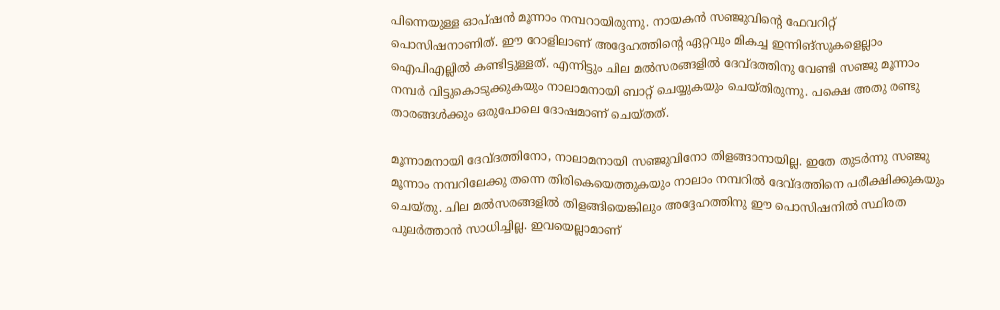പിന്നെയുള്ള ഓപ്ഷന്‍ മൂന്നാം നമ്പറായിരുന്നു. നായകന്‍ സഞ്ജുവിന്റെ ഫേവറിറ്റ് പൊസിഷനാണിത്. ഈ റോളിലാണ് അദ്ദേഹത്തിന്റെ ഏറ്റവും മികച്ച ഇന്നിങ്‌സുകളെല്ലാം ഐപിഎല്ലില്‍ കണ്ടിട്ടുള്ളത്. എന്നിട്ടും ചില മല്‍സരങ്ങളില്‍ ദേവ്ദത്തിനു വേണ്ടി സഞ്ജു മൂന്നാം നമ്പര്‍ വിട്ടുകൊടുക്കുകയും നാലാമനായി ബാറ്റ് ചെയ്യുകയും ചെയ്തിരുന്നു. പക്ഷെ അതു രണ്ടു താരങ്ങള്‍ക്കും ഒരുപോലെ ദോഷമാണ് ചെയ്തത്.

മൂന്നാമനായി ദേവ്ദത്തിനോ, നാലാമനായി സഞ്ജുവിനോ തിളങ്ങാനായില്ല. ഇതേ തുടര്‍ന്നു സഞ്ജു മൂന്നാം നമ്പറിലേക്കു തന്നെ തിരികെയെത്തുകയും നാലാം നമ്പറില്‍ ദേവ്ദത്തിനെ പരീക്ഷിക്കുകയും ചെയ്തു. ചില മല്‍സരങ്ങളില്‍ തിളങ്ങിയെങ്കിലും അദ്ദേഹത്തിനു ഈ പൊസിഷനില്‍ സ്ഥിരത പുലര്‍ത്താന്‍ സാധിച്ചില്ല. ഇവയെല്ലാമാണ്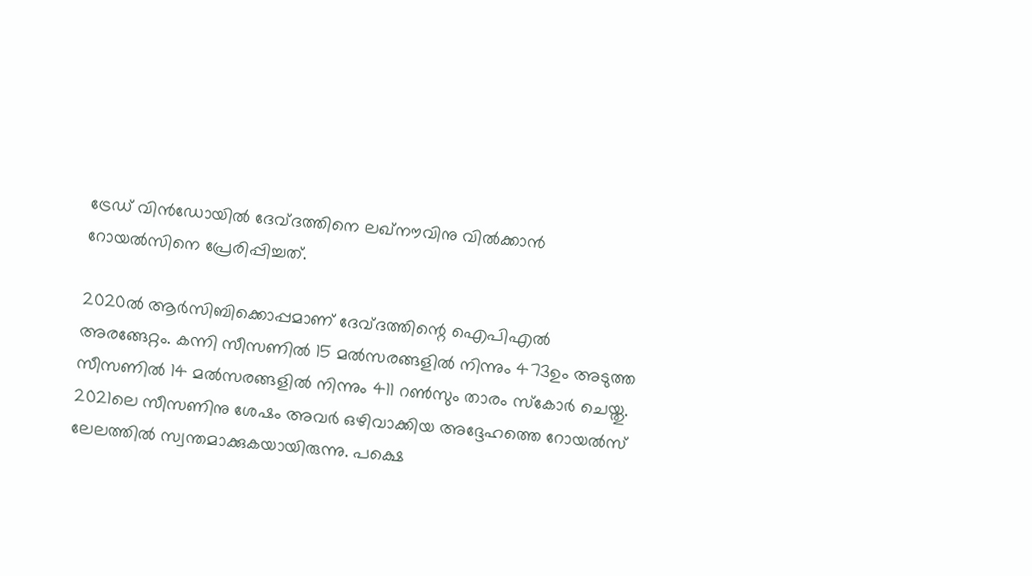ട്രേഡ് വിന്‍ഡോയില്‍ ദേവ്ദത്തിനെ ലഖ്‌നൗവിനു വില്‍ക്കാന്‍ റോയല്‍സിനെ പ്രേരിപ്പിച്ചത്.

2020ല്‍ ആര്‍സിബിക്കൊപ്പമാണ് ദേവ്ദത്തിന്റെ ഐപിഎല്‍ അരങ്ങേറ്റം. കന്നി സീസണില്‍ 15 മല്‍സരങ്ങളില്‍ നിന്നും 473ഉം അടുത്ത സീസണില്‍ 14 മല്‍സരങ്ങളില്‍ നിന്നും 411 റണ്‍സും താരം സ്‌കോര്‍ ചെയ്തു. 2021ലെ സീസണിനു ശേഷം അവര്‍ ഒഴിവാക്കിയ അദ്ദേഹത്തെ റോയല്‍സ് ലേലത്തില്‍ സ്വന്തമാക്കുകയായിരുന്നു. പക്ഷെ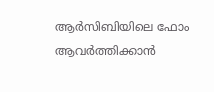ആര്‍സിബിയിലെ ഫോം ആവര്‍ത്തിക്കാന്‍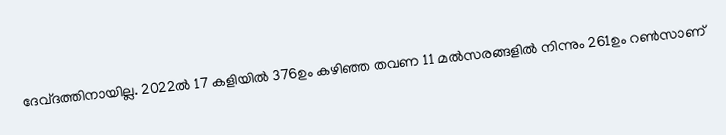ദേവ്ദത്തിനായില്ല. 2022ല്‍ 17 കളിയില്‍ 376ഉം കഴിഞ്ഞ തവണ 11 മല്‍സരങ്ങളില്‍ നിന്നും 261ഉം റണ്‍സാണ്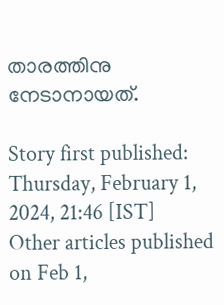താരത്തിനു നേടാനായത്.

Story first published: Thursday, February 1, 2024, 21:46 [IST]
Other articles published on Feb 1,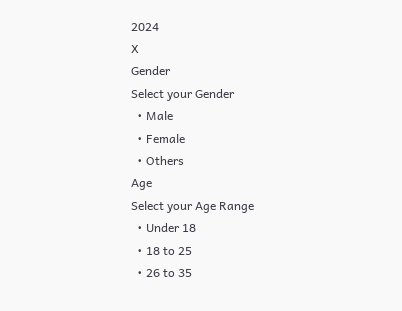2024
X
Gender
Select your Gender
  • Male
  • Female
  • Others
Age
Select your Age Range
  • Under 18
  • 18 to 25
  • 26 to 35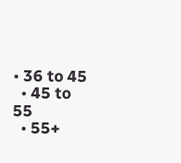• 36 to 45
  • 45 to 55
  • 55+